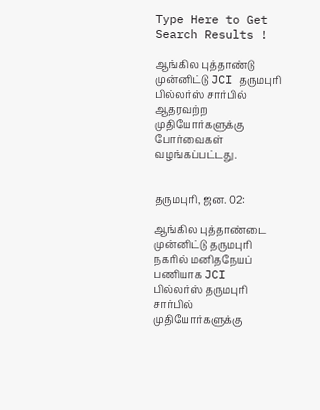Type Here to Get Search Results !

ஆங்கில புத்தாண்டு முன்னிட்டு JCI தருமபுரி பில்லர்ஸ் சார்பில் ஆதரவற்ற முதியோர்களுக்கு போர்வைகள் வழங்கப்பட்டது.


தருமபுரி, ஜன. 02:

ஆங்கில புத்தாண்டை முன்னிட்டு தருமபுரி நகரில் மனிதநேயப் பணியாக JCI பில்லர்ஸ் தருமபுரி சார்பில் முதியோர்களுக்கு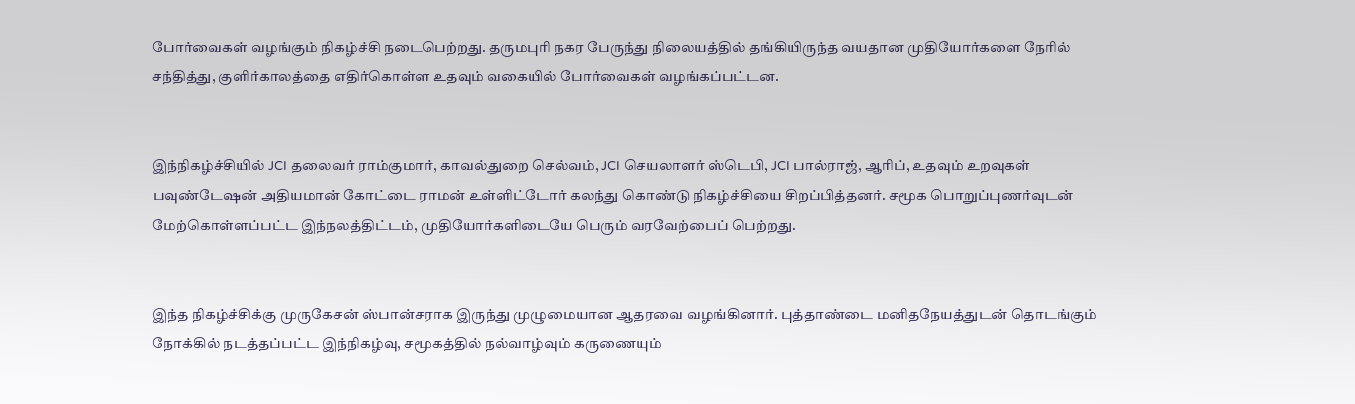போர்வைகள் வழங்கும் நிகழ்ச்சி நடைபெற்றது. தருமபுரி நகர பேருந்து நிலையத்தில் தங்கியிருந்த வயதான முதியோர்களை நேரில் சந்தித்து, குளிர்காலத்தை எதிர்கொள்ள உதவும் வகையில் போர்வைகள் வழங்கப்பட்டன.


இந்நிகழ்ச்சியில் JCI தலைவர் ராம்குமார், காவல்துறை செல்வம், JCI செயலாளர் ஸ்டெபி, JCI பால்ராஜ், ஆரிப், உதவும் உறவுகள் பவுண்டேஷன் அதியமான் கோட்டை ராமன் உள்ளிட்டோர் கலந்து கொண்டு நிகழ்ச்சியை சிறப்பித்தனர். சமூக பொறுப்புணர்வுடன் மேற்கொள்ளப்பட்ட இந்நலத்திட்டம், முதியோர்களிடையே பெரும் வரவேற்பைப் பெற்றது.


இந்த நிகழ்ச்சிக்கு முருகேசன் ஸ்பான்சராக இருந்து முழுமையான ஆதரவை வழங்கினார். புத்தாண்டை மனிதநேயத்துடன் தொடங்கும் நோக்கில் நடத்தப்பட்ட இந்நிகழ்வு, சமூகத்தில் நல்வாழ்வும் கருணையும்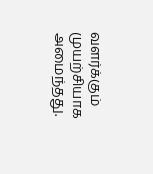வளர்க்கும் முயற்சியாக அமைந்தது.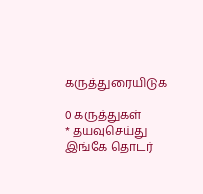கருத்துரையிடுக

0 கருத்துகள்
* தயவுசெய்து இங்கே தொடர்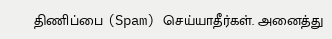திணிப்பை (Spam) செய்யாதீர்கள். அனைத்து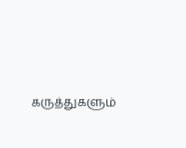கருத்துகளும்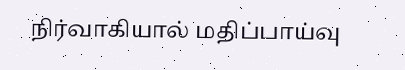நிர்வாகியால் மதிப்பாய்வு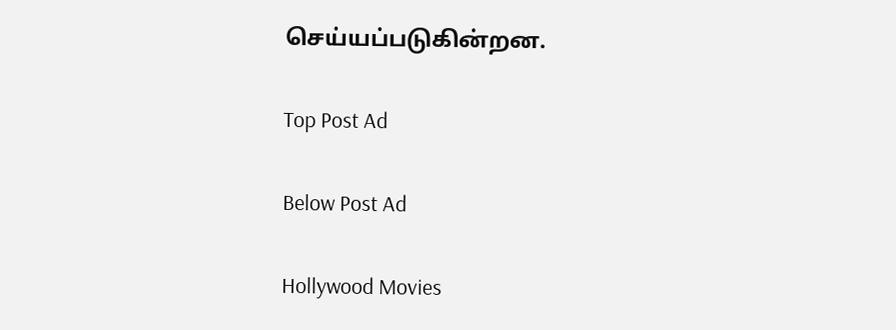செய்யப்படுகின்றன.

Top Post Ad

Below Post Ad

Hollywood Movies